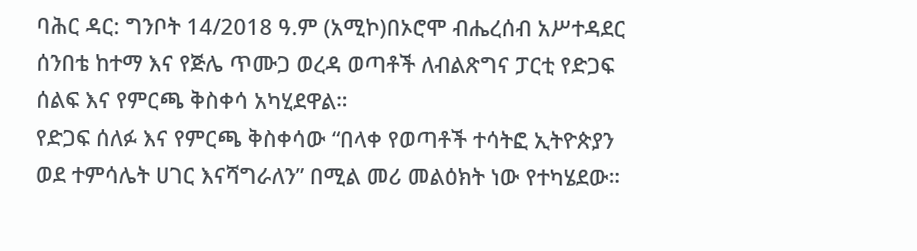ባሕር ዳር: ግንቦት 14/2018 ዓ.ም (አሚኮ)በኦሮሞ ብሔረሰብ አሥተዳደር ሰንበቴ ከተማ እና የጅሌ ጥሙጋ ወረዳ ወጣቶች ለብልጽግና ፓርቲ የድጋፍ ሰልፍ እና የምርጫ ቅስቀሳ አካሂደዋል።
የድጋፍ ሰለፉ እና የምርጫ ቅስቀሳው “በላቀ የወጣቶች ተሳትፎ ኢትዮጵያን ወደ ተምሳሌት ሀገር እናሻግራለን” በሚል መሪ መልዕክት ነው የተካሄደው።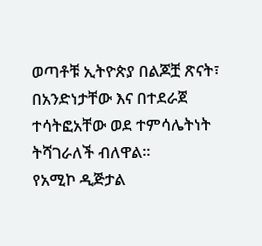ወጣቶቹ ኢትዮጵያ በልጆቿ ጽናት፣ በአንድነታቸው እና በተደራጀ ተሳትፎአቸው ወደ ተምሳሌትነት ትሻገራለች ብለዋል።
የአሚኮ ዲጅታል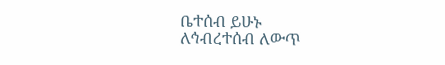ቤተሰብ ይሁኑ
ለኅብረተሰብ ለውጥ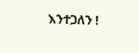እንተጋለን !